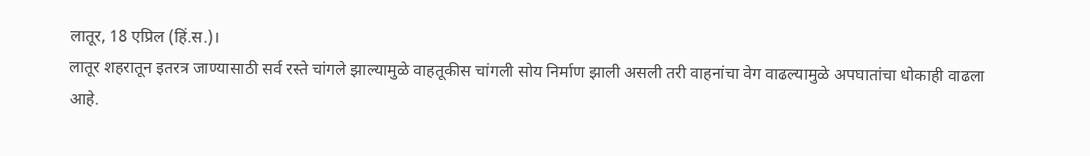लातूर, 18 एप्रिल (हिं.स.)।
लातूर शहरातून इतरत्र जाण्यासाठी सर्व रस्ते चांगले झाल्यामुळे वाहतूकीस चांगली सोय निर्माण झाली असली तरी वाहनांचा वेग वाढल्यामुळे अपघातांचा धोकाही वाढला आहे.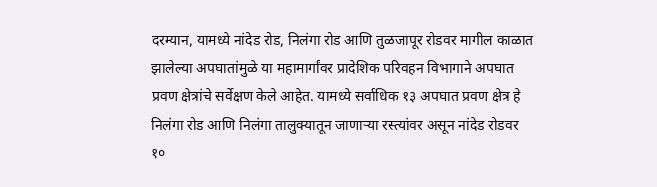दरम्यान, यामध्ये नांदेड रोड, निलंगा रोड आणि तुळजापूर रोडवर मागील काळात झालेल्या अपघातांमुळे या महामार्गांवर प्रादेशिक परिवहन विभागाने अपघात प्रवण क्षेत्रांचे सर्वेक्षण केले आहेत. यामध्ये सर्वाधिक १३ अपघात प्रवण क्षेत्र हे निलंगा रोड आणि निलंगा तालुक्यातून जाणाऱ्या रस्त्यांवर असून नांदेड रोडवर १०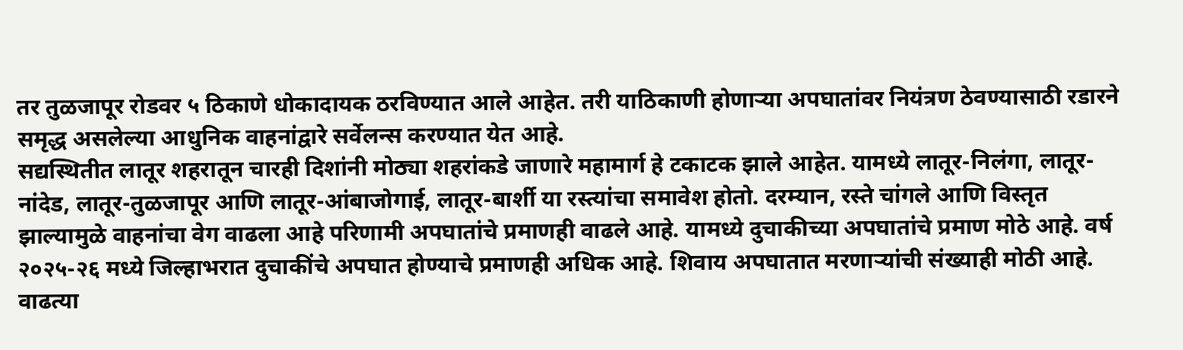तर तुळजापूर रोडवर ५ ठिकाणे धोकादायक ठरविण्यात आले आहेत. तरी याठिकाणी होणाऱ्या अपघातांवर नियंत्रण ठेवण्यासाठी रडारने समृद्ध असलेल्या आधुनिक वाहनांद्वारे सर्वेलन्स करण्यात येत आहे.
सद्यस्थितीत लातूर शहरातून चारही दिशांनी मोठ्या शहरांकडे जाणारे महामार्ग हे टकाटक झाले आहेत. यामध्ये लातूर-निलंगा, लातूर-नांदेड, लातूर-तुळजापूर आणि लातूर-आंबाजोगाई, लातूर-बार्शी या रस्त्यांचा समावेश होतो. दरम्यान, रस्ते चांगले आणि विस्तृत झाल्यामुळे वाहनांचा वेग वाढला आहे परिणामी अपघातांचे प्रमाणही वाढले आहे. यामध्ये दुचाकीच्या अपघातांचे प्रमाण मोठे आहे. वर्ष २०२५-२६ मध्ये जिल्हाभरात दुचाकींचे अपघात होण्याचे प्रमाणही अधिक आहे. शिवाय अपघातात मरणाऱ्यांची संख्याही मोठी आहे. वाढत्या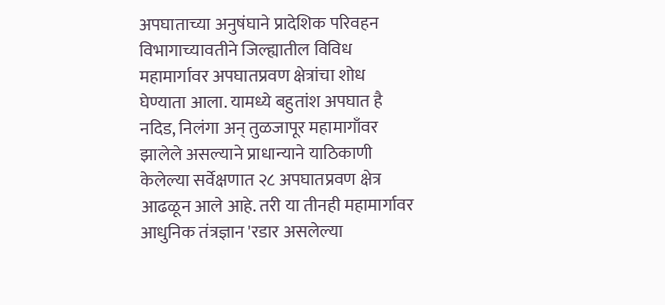अपघाताच्या अनुषंघाने प्रादेशिक परिवहन विभागाच्यावतीने जिल्ह्यातील विविध महामार्गावर अपघातप्रवण क्षेत्रांचा शोध घेण्याता आला. यामध्ये बहुतांश अपघात है नदिड, निलंगा अन् तुळजापूर महामागाँवर झालेले असल्याने प्राधान्याने याठिकाणी केलेल्या सर्वेक्षणात २८ अपघातप्रवण क्षेत्र आढळून आले आहे. तरी या तीनही महामार्गावर आधुनिक तंत्रज्ञान 'रडार असलेल्या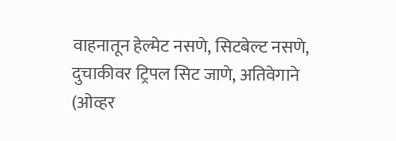वाहनातून हेल्मेट नसणे, सिटबेल्ट नसणे, दुचाकीवर ट्रिपल सिट जाणे, अतिवेगाने (ओव्हर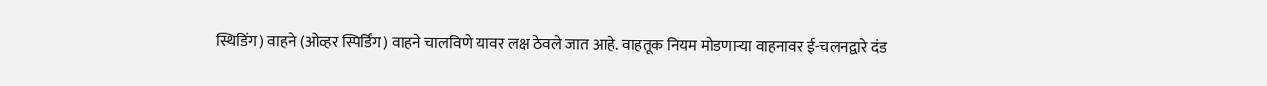स्थिडिंग) वाहने (ओव्हर स्पिर्डिंग) वाहने चालविणे यावर लक्ष ठेवले जात आहे. वाहतूक नियम मोडणाऱ्या वाहनावर ई-चलनद्वारे दंड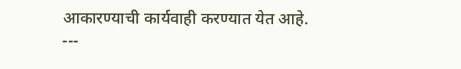आकारण्याची कार्यवाही करण्यात येत आहे.
---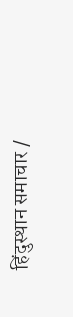हिंदुस्थान समाचार /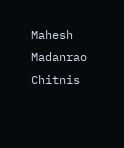Mahesh Madanrao Chitnis